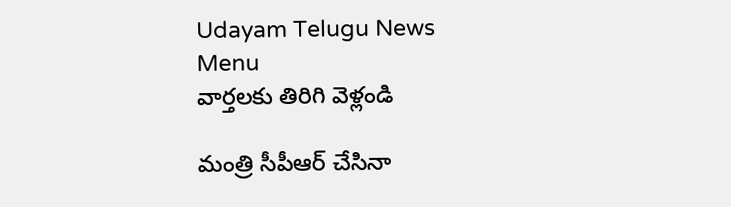Udayam Telugu News
Menu
వార్తలకు తిరిగి వెళ్లండి

మంత్రి సీపీఆర్ చేసినా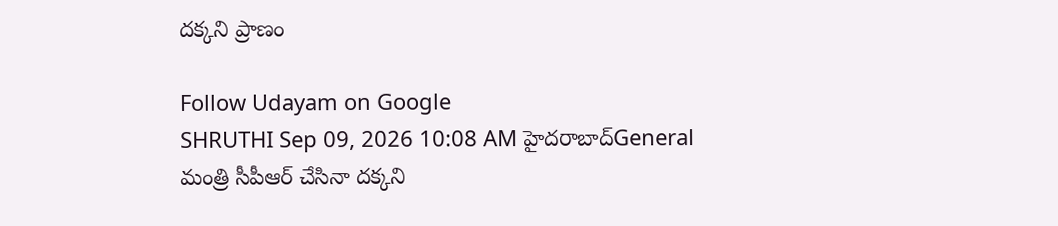దక్కని ప్రాణం

Follow Udayam on Google
SHRUTHI Sep 09, 2026 10:08 AM హైదరాబాద్General
మంత్రి సీపీఆర్ చేసినా దక్కని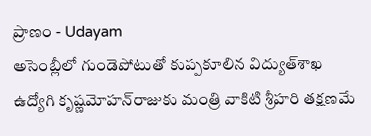ప్రాణం - Udayam
అసెంబ్లీలో గుండెపోటుతో కుప్పకూలిన విద్యుత్‌శాఖ ఉద్యోగి కృష్ణమోహన్‌రాజుకు మంత్రి వాకిటి శ్రీహరి తక్షణమే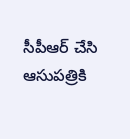సీపీఆర్ చేసి ఆసుపత్రికి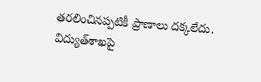తరలించినప్పటికీ ప్రాణాలు దక్కలేదు. విద్యుత్‌శాఖపై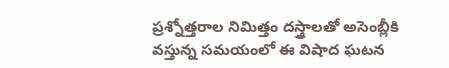ప్రశ్నోత్తరాల నిమిత్తం దస్త్రాలతో అసెంబ్లీకి వస్తున్న సమయంలో ఈ విషాద ఘటన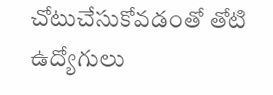చోటుచేసుకోవడంతో తోటి ఉద్యోగులు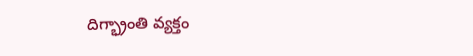దిగ్భ్రాంతి వ్యక్తం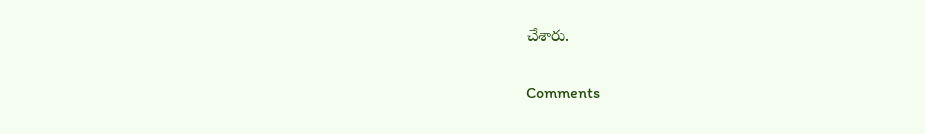చేశారు.

Comments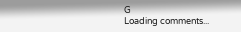G
Loading comments...